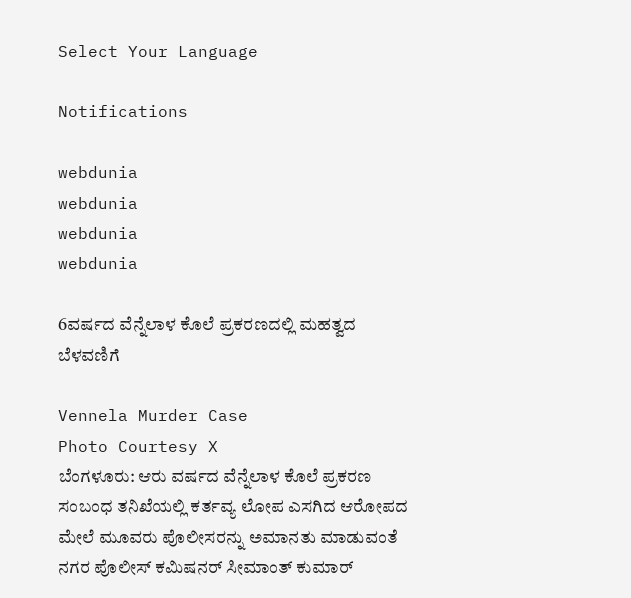Select Your Language

Notifications

webdunia
webdunia
webdunia
webdunia

6ವರ್ಷದ ವೆನ್ನೆಲಾಳ ಕೊಲೆ ಪ್ರಕರಣದಲ್ಲಿ ಮಹತ್ವದ ಬೆಳವಣಿಗೆ

Vennela Murder Case
Photo Courtesy X
ಬೆಂಗಳೂರು: ಆರು ವರ್ಷದ ವೆನ್ನೆಲಾಳ ಕೊಲೆ ಪ್ರಕರಣ ಸಂಬಂಧ ತನಿಖೆಯಲ್ಲಿ ಕರ್ತವ್ಯ ಲೋಪ ಎಸಗಿದ ಆರೋಪದ ಮೇಲೆ ಮೂವರು ಪೊಲೀಸರನ್ನು ಅಮಾನತು ಮಾಡುವಂತೆ ನಗರ ಪೊಲೀಸ್ ಕಮಿಷನರ್ ಸೀಮಾಂತ್ ಕುಮಾರ್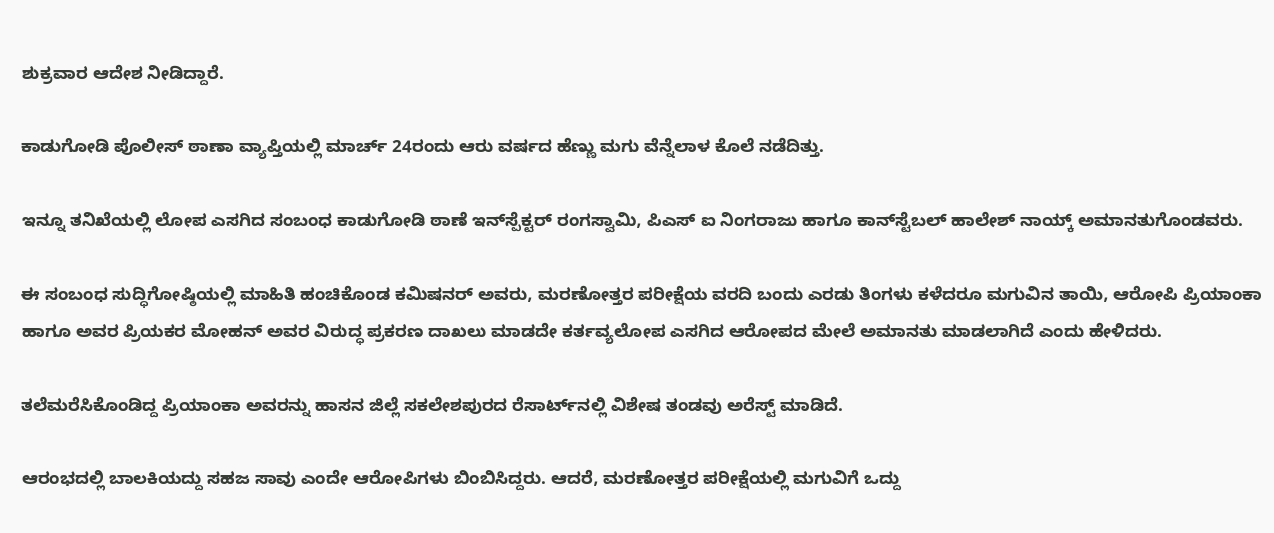ಶುಕ್ರವಾರ ಆದೇಶ ನೀಡಿದ್ದಾರೆ.

ಕಾಡುಗೋಡಿ ಪೊಲೀಸ್ ಠಾಣಾ ವ್ಯಾಪ್ತಿಯಲ್ಲಿ ಮಾರ್ಚ್ 24ರಂದು ಆರು ವರ್ಷದ ಹೆಣ್ಣು ಮಗು ವೆನ್ನೆಲಾಳ ಕೊಲೆ ನಡೆದಿತ್ತು.

ಇನ್ನೂ ತನಿಖೆಯಲ್ಲಿ ಲೋ‍ಪ ಎಸಗಿದ ಸಂಬಂಧ ಕಾಡುಗೋಡಿ ಠಾಣೆ ಇನ್‌ಸ್ಪೆಕ್ಟರ್ ರಂಗಸ್ವಾಮಿ, ಪಿಎಸ್ ‌ಐ ನಿಂಗರಾಜು ಹಾಗೂ ಕಾನ್‌ಸ್ಟೆಬಲ್ ಹಾಲೇಶ್ ನಾಯ್ಕ್ ಅಮಾನತುಗೊಂಡವರು.

ಈ ಸಂಬಂಧ ಸುದ್ಧಿಗೋಷ್ಠಿಯಲ್ಲಿ ಮಾಹಿತಿ ಹಂಚಿಕೊಂಡ ಕಮಿಷನರ್ ಅವರು, ಮರಣೋತ್ತರ ಪರೀಕ್ಷೆಯ ವರದಿ ಬಂದು ಎರಡು ತಿಂಗಳು ಕಳೆದರೂ ಮಗುವಿನ ತಾಯಿ, ಆರೋಪಿ ಪ್ರಿಯಾಂಕಾ ಹಾಗೂ ಅವರ ಪ್ರಿಯಕರ ಮೋಹನ್ ಅವರ ವಿರುದ್ಧ ಪ್ರಕರಣ ದಾಖಲು ಮಾಡದೇ ಕರ್ತವ್ಯಲೋಪ ಎಸಗಿದ ಆರೋಪದ ಮೇಲೆ ಅಮಾನತು ಮಾಡಲಾಗಿದೆ ಎಂದು ಹೇಳಿದರು.

ತಲೆಮರೆಸಿಕೊಂಡಿದ್ದ ಪ್ರಿಯಾಂಕಾ ಅವರನ್ನು ಹಾಸನ ಜಿಲ್ಲೆ ಸಕಲೇಶಪುರದ ರೆಸಾರ್ಟ್‌ನಲ್ಲಿ ವಿಶೇಷ ತಂಡವು ಅರೆಸ್ಟ್ ಮಾಡಿದೆ.

ಆರಂಭದಲ್ಲಿ ಬಾಲಕಿಯದ್ದು ಸಹಜ ಸಾವು ಎಂದೇ ಆರೋಪಿಗಳು ಬಿಂಬಿಸಿದ್ದರು. ಆದರೆ, ಮರಣೋತ್ತರ ಪರೀಕ್ಷೆಯಲ್ಲಿ ಮಗುವಿಗೆ ಒದ್ದು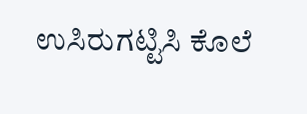ಉಸಿರುಗಟ್ಟಿಸಿ ಕೊಲೆ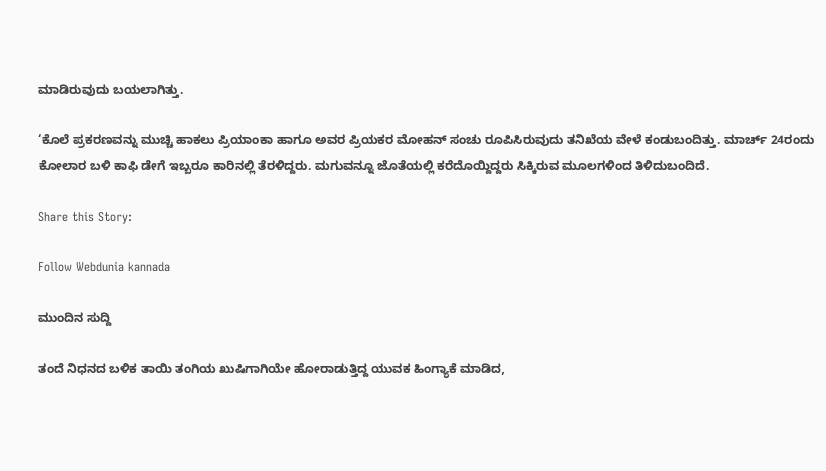ಮಾಡಿರುವುದು ಬಯಲಾಗಿತ್ತು.

‘ಕೊಲೆ ಪ್ರಕರಣವನ್ನು ಮುಚ್ಚಿ ಹಾಕಲು ಪ್ರಿಯಾಂಕಾ ಹಾಗೂ ಅವರ ಪ್ರಿಯಕರ ಮೋಹನ್‌ ಸಂಚು ರೂಪಿಸಿರುವುದು ತನಿಖೆಯ ವೇಳೆ ಕಂಡುಬಂದಿತ್ತು. ಮಾರ್ಚ್‌ 24ರಂದು ಕೋಲಾರ ಬಳಿ ಕಾಫಿ ಡೇಗೆ ಇಬ್ಬರೂ ಕಾರಿನಲ್ಲಿ ತೆರಳಿದ್ದರು. ಮಗುವನ್ನೂ ಜೊತೆಯಲ್ಲಿ ಕರೆದೊಯ್ದಿದ್ದರು ಸಿಕ್ಕಿರುವ ಮೂಲಗಳಿಂದ ತಿಳಿದುಬಂದಿದೆ.

Share this Story:

Follow Webdunia kannada

ಮುಂದಿನ ಸುದ್ದಿ

ತಂದೆ ನಿಧನದ ಬಳಿಕ ತಾಯಿ ತಂಗಿಯ ಖುಷಿಗಾಗಿಯೇ ಹೋರಾಡುತ್ತಿದ್ದ ಯುವಕ ಹಿಂಗ್ಯಾಕೆ ಮಾಡಿದ,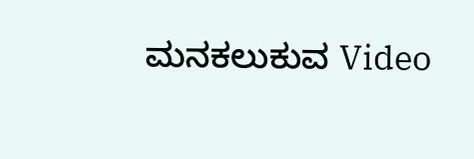ಮನಕಲುಕುವ Video